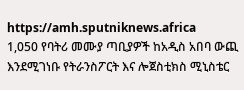https://amh.sputniknews.africa
1,050 የባትሪ መሙያ ጣቢያዎች ከአዲስ አበባ ውጪ እንደሚገነቡ የትራንስፖርት እና ሎጀስቲክስ ሚኒስቴር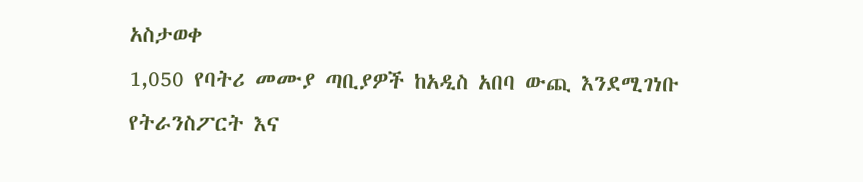አስታወቀ
1,050 የባትሪ መሙያ ጣቢያዎች ከአዲስ አበባ ውጪ እንደሚገነቡ የትራንስፖርት እና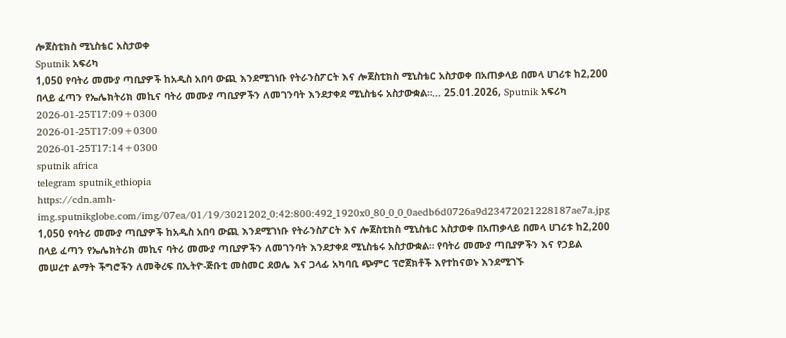ሎጀስቲክስ ሚኒስቴር አስታወቀ
Sputnik አፍሪካ
1,050 የባትሪ መሙያ ጣቢያዎች ከአዲስ አበባ ውጪ እንደሚገነቡ የትራንስፖርት እና ሎጀስቲክስ ሚኒስቴር አስታወቀ በአጠቃላይ በመላ ሀገሪቱ ከ2,200 በላይ ፈጣን የኤሌክትሪክ መኪና ባትሪ መሙያ ጣቢያዎችን ለመገንባት እንደታቀደ ሚኒስቴሩ አስታውቋል።... 25.01.2026, Sputnik አፍሪካ
2026-01-25T17:09+0300
2026-01-25T17:09+0300
2026-01-25T17:14+0300
sputnik africa
telegram sputnik_ethiopia
https://cdn.amh-img.sputnikglobe.com/img/07ea/01/19/3021202_0:42:800:492_1920x0_80_0_0_0aedb6d0726a9d23472021228187ae7a.jpg
1,050 የባትሪ መሙያ ጣቢያዎች ከአዲስ አበባ ውጪ እንደሚገነቡ የትራንስፖርት እና ሎጀስቲክስ ሚኒስቴር አስታወቀ በአጠቃላይ በመላ ሀገሪቱ ከ2,200 በላይ ፈጣን የኤሌክትሪክ መኪና ባትሪ መሙያ ጣቢያዎችን ለመገንባት እንደታቀደ ሚኒስቴሩ አስታውቋል። የባትሪ መሙያ ጣቢያዎችን እና የኃይል መሠረተ ልማት ችግሮችን ለመቅረፍ በኢትዮ-ጅቡቲ መስመር ደወሌ እና ጋላፊ አካባቢ ጭምር ፕሮጀክቶች እየተከናወኑ እንደሚገኙ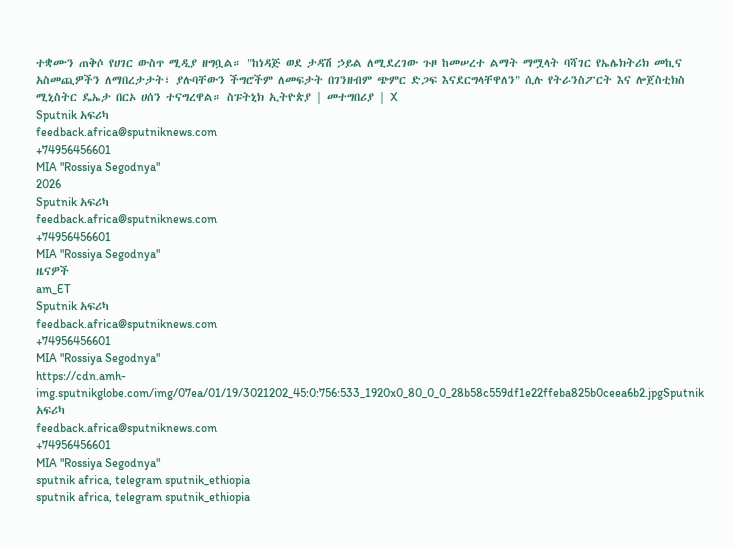ተቋሙን ጠቅሶ የሀገር ውስጥ ሚዲያ ዘግቧል። "ከነዳጅ ወደ ታዳሽ ኃይል ለሚደረገው ጉዞ ከመሠረተ ልማት ማሟላት ባሻገር የኤሌክትሪክ መኪና አስመጪዎችን ለማበረታታት፣ ያሉባቸውን ችግሮችም ለመፍታት በገንዘብም ጭምር ድጋፍ እናደርግላቸዋለን" ሲሉ የትራንስፖርት እና ሎጀስቲክስ ሚኒስትር ዴኤታ በርኦ ሀሰን ተናግረዋል። ስፑትኒክ ኢትዮጵያ | መተግበሪያ | X
Sputnik አፍሪካ
feedback.africa@sputniknews.com
+74956456601
MIA "Rossiya Segodnya"
2026
Sputnik አፍሪካ
feedback.africa@sputniknews.com
+74956456601
MIA "Rossiya Segodnya"
ዜናዎች
am_ET
Sputnik አፍሪካ
feedback.africa@sputniknews.com
+74956456601
MIA "Rossiya Segodnya"
https://cdn.amh-img.sputnikglobe.com/img/07ea/01/19/3021202_45:0:756:533_1920x0_80_0_0_28b58c559df1e22ffeba825b0ceea6b2.jpgSputnik አፍሪካ
feedback.africa@sputniknews.com
+74956456601
MIA "Rossiya Segodnya"
sputnik africa, telegram sputnik_ethiopia
sputnik africa, telegram sputnik_ethiopia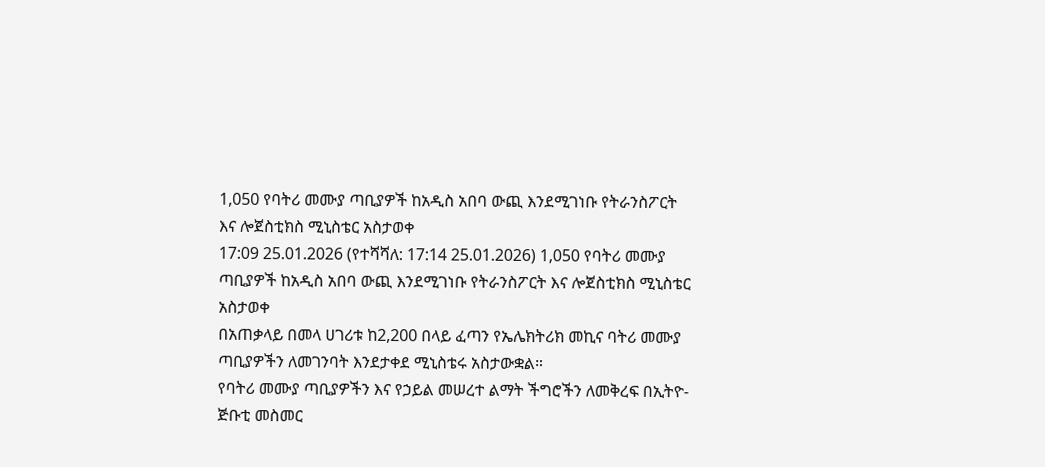1,050 የባትሪ መሙያ ጣቢያዎች ከአዲስ አበባ ውጪ እንደሚገነቡ የትራንስፖርት እና ሎጀስቲክስ ሚኒስቴር አስታወቀ
17:09 25.01.2026 (የተሻሻለ: 17:14 25.01.2026) 1,050 የባትሪ መሙያ ጣቢያዎች ከአዲስ አበባ ውጪ እንደሚገነቡ የትራንስፖርት እና ሎጀስቲክስ ሚኒስቴር አስታወቀ
በአጠቃላይ በመላ ሀገሪቱ ከ2,200 በላይ ፈጣን የኤሌክትሪክ መኪና ባትሪ መሙያ ጣቢያዎችን ለመገንባት እንደታቀደ ሚኒስቴሩ አስታውቋል።
የባትሪ መሙያ ጣቢያዎችን እና የኃይል መሠረተ ልማት ችግሮችን ለመቅረፍ በኢትዮ-ጅቡቲ መስመር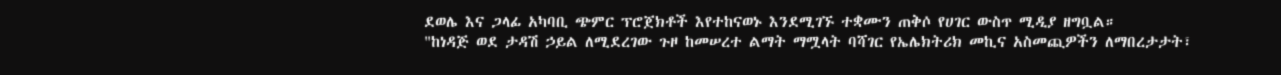ደወሌ እና ጋላፊ አካባቢ ጭምር ፕሮጀክቶች እየተከናወኑ እንደሚገኙ ተቋሙን ጠቅሶ የሀገር ውስጥ ሚዲያ ዘግቧል።
"ከነዳጅ ወደ ታዳሽ ኃይል ለሚደረገው ጉዞ ከመሠረተ ልማት ማሟላት ባሻገር የኤሌክትሪክ መኪና አስመጪዎችን ለማበረታታት፣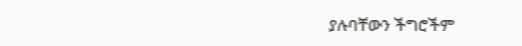ያሉባቸውን ችግሮችም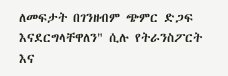ለመፍታት በገንዘብም ጭምር ድጋፍ እናደርግላቸዋለን" ሲሉ የትራንስፖርት እና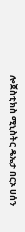ሎጀስቲክስ ሚኒስትር ዴኤታ በርኦ ሀሰን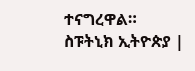ተናግረዋል።
ስፑትኒክ ኢትዮጵያ |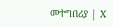መተግበሪያ | X